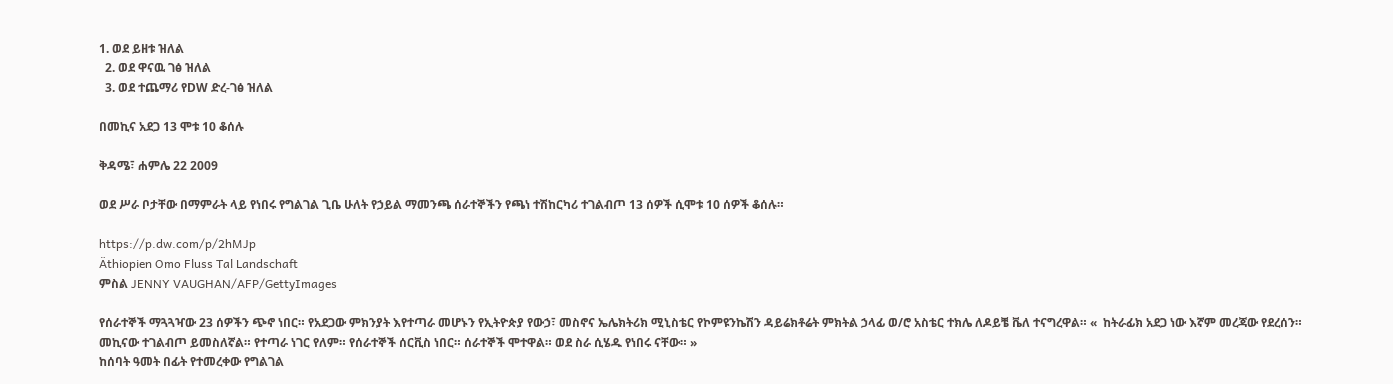1. ወደ ይዘቱ ዝለል
  2. ወደ ዋናዉ ገፅ ዝለል
  3. ወደ ተጨማሪ የDW ድረ-ገፅ ዝለል

በመኪና አደጋ 13 ሞቱ 10 ቆሰሉ

ቅዳሜ፣ ሐምሌ 22 2009

ወደ ሥራ ቦታቸው በማምራት ላይ የነበሩ የግልገል ጊቤ ሁለት የኃይል ማመንጫ ሰራተኞችን የጫነ ተሽከርካሪ ተገልብጦ 13 ሰዎች ሲሞቱ 10 ሰዎች ቆሰሉ።

https://p.dw.com/p/2hMJp
Äthiopien Omo Fluss Tal Landschaft
ምስል JENNY VAUGHAN/AFP/GettyImages

የሰራተኞች ማጓጓዣው 23 ሰዎችን ጭኖ ነበር። የአደጋው ምክንያት እየተጣራ መሆኑን የኢትዮጵያ የውኃ፣ መስኖና ኤሌክትሪክ ሚኒስቴር የኮምዩንኬሽን ዳይሬክቶሬት ምክትል ኃላፊ ወ/ሮ አስቴር ተክሌ ለዶይቼ ቬለ ተናግረዋል። «  ከትራፊክ አደጋ ነው እኛም መረጃው የደረሰን። መኪናው ተገልብጦ ይመስለኛል። የተጣራ ነገር የለም። የሰራተኞች ሰርቪስ ነበር። ሰራተኞች ሞተዋል። ወደ ስራ ሲሄዱ የነበሩ ናቸው። »
ከሰባት ዓመት በፊት የተመረቀው የግልገል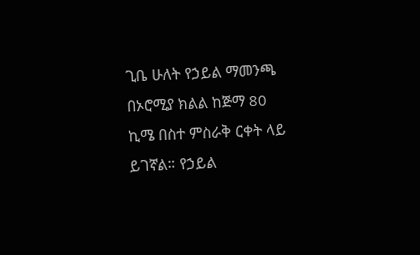ጊቤ ሁለት የኃይል ማመንጫ በኦሮሚያ ክልል ከጅማ 80 ኪሜ በስተ ምስራቅ ርቀት ላይ ይገኛል። የኃይል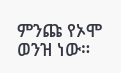ምንጩ የኦሞ ወንዝ ነው።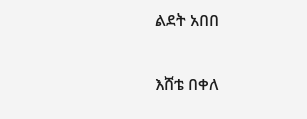ልደት አበበ

እሸቴ በቀለ